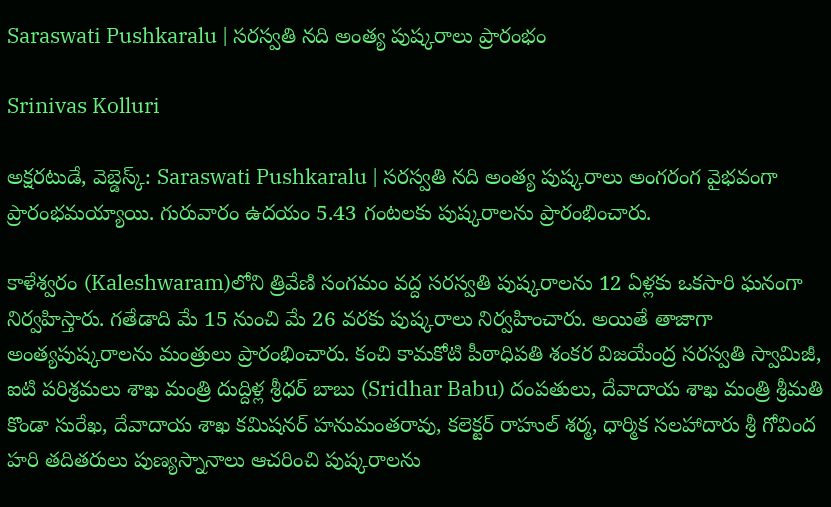Saraswati Pushkaralu | సరస్వతి నది అంత్య పుష్కరాలు ప్రారంభం

Srinivas Kolluri

అక్షరటుడే, వెబ్డెస్క్: Saraswati Pushkaralu | సరస్వతి నది అంత్య పుష్కరాలు అంగరంగ వైభవంగా ప్రారంభమయ్యాయి. గురువారం ఉదయం 5.43 గంటలకు పుష్కరాలను ప్రారంభించారు.

కాళేశ్వరం (Kaleshwaram)లోని త్రివేణి సంగమం వద్ద సరస్వతి పుష్కరాలను 12 ఏళ్లకు ఒకసారి ఘనంగా నిర్వహిస్తారు. గతేడాది మే 15 నుంచి మే 26 వరకు పుష్కరాలు నిర్వహించారు. అయితే తాజాగా అంత్యపుష్కరాలను మంత్రులు ప్రారంభించారు. కంచి కామకోటి పీఠాధిపతి శంకర విజయేంద్ర సరస్వతి స్వామిజీ, ఐటి పరిశ్రమలు శాఖ మంత్రి దుద్దిళ్ల శ్రీధర్ బాబు (Sridhar Babu) దంపతులు, దేవాదాయ శాఖ మంత్రి శ్రీమతి కొండా సురేఖ, దేవాదాయ శాఖ కమిషనర్ హనుమంతరావు, కలెక్టర్ రాహుల్ శర్మ, ధార్మిక సలహాదారు శ్రీ గోవింద హరి తదితరులు పుణ్యస్నానాలు ఆచరించి పుష్కరాలను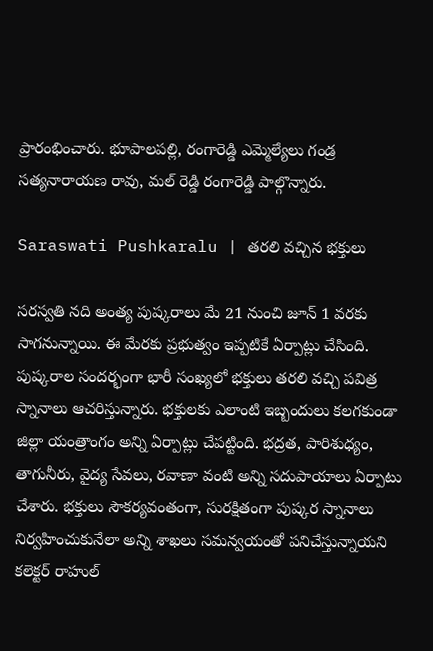ప్రారంభించారు. భూపాలపల్లి, రంగారెడ్డి ఎమ్మెల్యేలు గండ్ర సత్యనారాయణ రావు, మల్ రెడ్డి రంగారెడ్డి పాల్గొన్నారు.

Saraswati Pushkaralu | తరలి వచ్చిన భక్తులు

సరస్వతి నది అంత్య పుష్కరాలు మే 21 నుంచి జూన్ 1 వరకు సాగనున్నాయి. ఈ మేరకు ప్రభుత్వం ఇప్పటికే ఏర్పాట్లు చేసింది. పుష్కరాల సందర్భంగా భారీ సంఖ్యలో భక్తులు తరలి వచ్చి పవిత్ర స్నానాలు ఆచరిస్తున్నారు. భక్తులకు ఎలాంటి ఇబ్బందులు కలగకుండా జిల్లా యంత్రాంగం అన్ని ఏర్పాట్లు చేపట్టింది. భద్రత, పారిశుధ్యం, తాగునీరు, వైద్య సేవలు, రవాణా వంటి అన్ని సదుపాయాలు ఏర్పాటు చేశారు. భక్తులు సౌకర్యవంతంగా, సురక్షితంగా పుష్కర స్నానాలు నిర్వహించుకునేలా అన్ని శాఖలు సమన్వయంతో పనిచేస్తున్నాయని కలెక్టర్ రాహుల్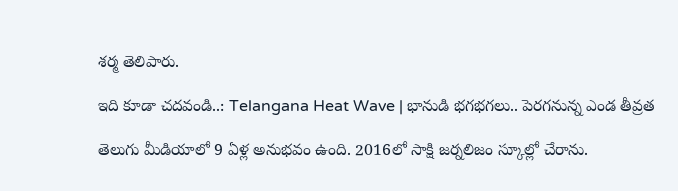శర్మ తెలిపారు.

ఇది కూడా చదవండి..: Telangana Heat Wave | భానుడి భగభగలు.. పెరగనున్న ఎండ తీవ్రత

తెలుగు మీడియాలో 9 ఏళ్ల అనుభవం ఉంది. 2016లో సాక్షి జర్నలిజం స్కూల్లో చేరాను.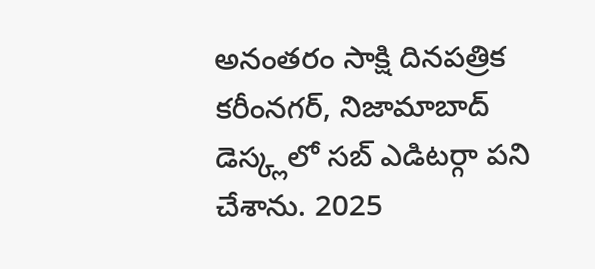అనంతరం సాక్షి దినపత్రిక కరీంనగర్, నిజామాబాద్ డెస్క్లలో సబ్ ఎడిటర్గా పని చేశాను. 2025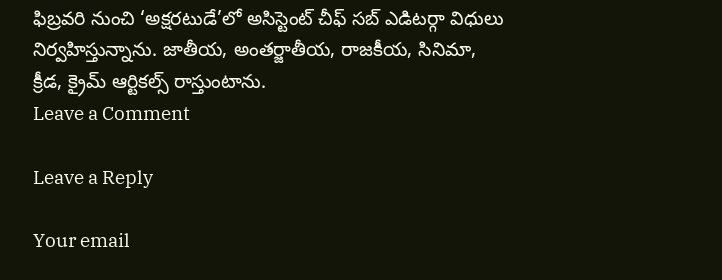ఫిబ్రవరి నుంచి ‘అక్షరటుడే’లో అసిస్టెంట్ చీఫ్ సబ్ ఎడిటర్గా విధులు నిర్వహిస్తున్నాను. జాతీయ, అంతర్జాతీయ, రాజకీయ, సినిమా, క్రీడ, క్రైమ్ ఆర్టికల్స్ రాస్తుంటాను.
Leave a Comment

Leave a Reply

Your email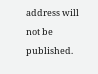address will not be published.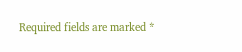Required fields are marked *